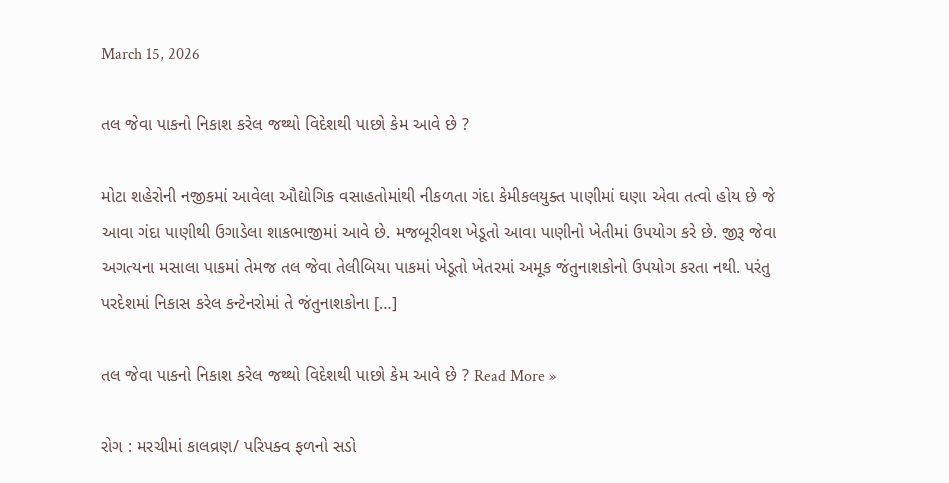March 15, 2026

તલ જેવા પાકનો નિકાશ કરેલ જથ્થો વિદેશથી પાછો કેમ આવે છે ?

મોટા શહેરોની નજીકમાં આવેલા ઔદ્યોગિક વસાહતોમાંથી નીકળતા ગંદા કેમીકલયુક્ત પાણીમાં ઘણા એવા તત્વો હોય છે જે આવા ગંદા પાણીથી ઉગાડેલા શાકભાજીમાં આવે છે. મજબૂરીવશ ખેડૂતો આવા પાણીનો ખેતીમાં ઉપયોગ કરે છે. જીરૂ જેવા અગત્યના મસાલા પાકમાં તેમજ તલ જેવા તેલીબિયા પાકમાં ખેડૂતો ખેતરમાં અમૂક જંતુનાશકોનો ઉપયોગ કરતા નથી. પરંતુ પરદેશમાં નિકાસ કરેલ કન્ટેનરોમાં તે જંતુનાશકોના […]

તલ જેવા પાકનો નિકાશ કરેલ જથ્થો વિદેશથી પાછો કેમ આવે છે ? Read More »

રોગ : મરચીમાં કાલવ્રણ/ પરિપક્વ ફળનો સડો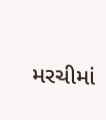મરચીમાં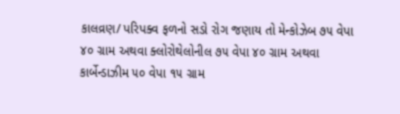કાલવ્રણ/ પરિપક્વ ફળનો સડો રોગ જણાય તો મેન્કોઝેબ ૭૫ વેપા ૪૦ ગ્રામ અથવા ક્લોરોથેલોનીલ ૭૫ વેપા ૪૦ ગ્રામ અથવા કાર્બેન્ડાઝીમ ૫૦ વેપા ૧૫ ગ્રામ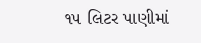૧૫ લિટર પાણીમાં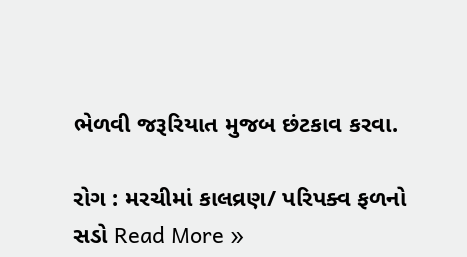ભેળવી જરૂરિયાત મુજબ છંટકાવ કરવા.

રોગ : મરચીમાં કાલવ્રણ/ પરિપક્વ ફળનો સડો Read More »